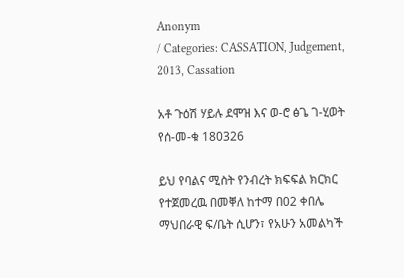Anonym
/ Categories: CASSATION, Judgement, 2013, Cassation

አቶ ጉዕሽ ሃይሉ ደሞዝ እና ወ-ሮ ፅጌ ገ-ሂወት የሰ-መ-ቁ 180326

ይህ የባልና ሚስት የንብረት ክፍፍል ክርክር የተጀመረዉ በመቐለ ከተማ በ02 ቀበሌ ማህበራዊ ፍ/ቤት ሲሆን፣ የአሁን አመልካች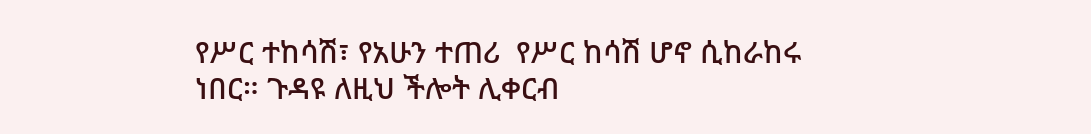የሥር ተከሳሽ፣ የአሁን ተጠሪ  የሥር ከሳሽ ሆኖ ሲከራከሩ ነበር። ጉዳዩ ለዚህ ችሎት ሊቀርብ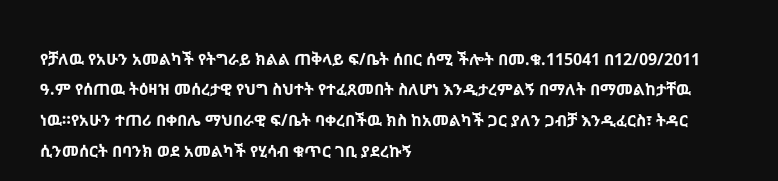የቻለዉ የአሁን አመልካች የትግራይ ክልል ጠቅላይ ፍ/ቤት ሰበር ሰሚ ችሎት በመ.ቁ.115041 በ12/09/2011 ዓ.ም የሰጠዉ ትዕዛዝ መሰረታዊ የህግ ስህተት የተፈጸመበት ስለሆነ እንዲታረምልኝ በማለት በማመልከታቸዉ ነዉ።የአሁን ተጠሪ በቀበሌ ማህበራዊ ፍ/ቤት ባቀረበችዉ ክስ ከአመልካች ጋር ያለን ጋብቻ እንዲፈርስ፣ ትዳር ሲንመሰርት በባንክ ወደ አመልካች የሂሳብ ቁጥር ገቢ ያደረኩኝ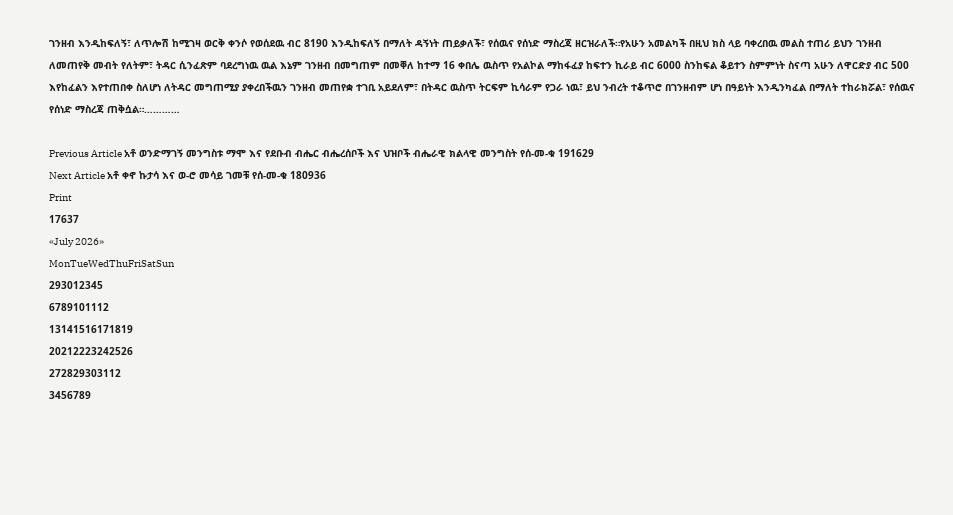ገንዘብ እንዲከፍለኝ፣ ለጥሎሽ ከሚገዛ ወርቅ ቀንሶ የወሰደዉ ብር 8190 እንዲከፍለኝ በማለት ዳኝነት ጠይቃለች፣ የሰዉና የሰነድ ማስረጃ ዘርዝራለች።የአሁን አመልካች በዚህ ክስ ላይ ባቀረበዉ መልስ ተጠሪ ይህን ገንዘብ ለመጠየቅ መብት የለትም፣ ትዳር ሲንፈጽም ባደረግነዉ ዉል እኔም ገንዘብ በመግጠም በመቐለ ከተማ 16 ቀበሌ ዉስጥ የአልኮል ማከፋፈያ ከፍተን ኪራይ ብር 6000 ስንከፍል ቆይተን ስምምነት ስናጣ አሁን ለዋርድያ ብር 500 እየከፈልን እየተጠበቀ ስለሆነ ለትዳር መግጠሚያ ያቀረበችዉን ገንዘብ መጠየቋ ተገቢ አይደለም፣ በትዳር ዉስጥ ትርፍም ኪሳራም የጋራ ነዉ፣ ይህ ንብረት ተቆጥሮ በገንዘብም ሆነ በዓይነት እንዲንካፈል በማለት ተከራክሯል፣ የሰዉና የሰነድ ማስረጃ ጠቅሷል።…………

Previous Article አቶ ወንድማገኝ መንግስቱ ማሞ እና የደቡብ ብሔር ብሔረሰቦች እና ህዝቦች ብሔራዊ ክልላዊ መንግስት የሰ-መ-ቁ 191629
Next Article አቶ ቀኖ ኩታሳ እና ወ-ሮ መሳይ ገመቹ የሰ-መ-ቁ 180936
Print
17637
«July 2026»
MonTueWedThuFriSatSun
293012345
6789101112
13141516171819
20212223242526
272829303112
3456789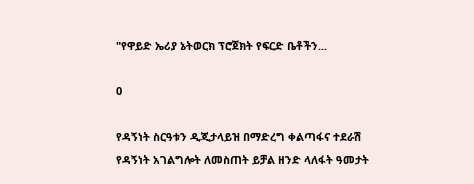"የዋይድ ኤሪያ ኔትወርክ ፕሮጀክት የፍርድ ቤቶችን...

0

የዳኝነት ስርዓቱን ዲጂታላይዝ በማድረግ ቀልጣፋና ተደራሽ የዳኝነት አገልግሎት ለመስጠት ይቻል ዘንድ ላለፋት ዓመታት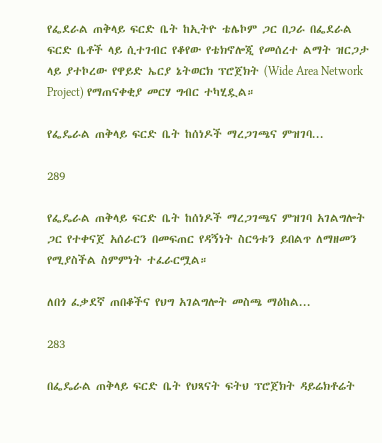የፌደራል ጠቅላይ ፍርድ ቤት ከኢትዮ ቴሌኮም ጋር በጋራ በፌደራል ፍርድ ቤቶች ላይ ሲተገብር የቆየው የቴክኖሎጂ የመሰረተ ልማት ዝርጋታ ላይ ያተኮረው የዋይድ ኤርያ ኔትወርክ ፕሮጀክት (Wide Area Network Project) የማጠናቀቂያ መርሃ ግብር ተካሂዷል።

የፌዴራል ጠቅላይ ፍርድ ቤት ከሰነዶች ማረጋገጫና ምዝገባ...

289

የፌዴራል ጠቅላይ ፍርድ ቤት ከሰነዶች ማረጋገጫና ምዝገባ አገልግሎት ጋር የተቀናጀ አሰራርን በመፍጠር የዳኝነት ስርዓቱን ይበልጥ ለማዘመን የሚያስችል ስምምነት ተፈራርሟል።

ለበጎ ፈቃደኛ ጠበቆችና የህግ አገልግሎት መስጫ ማዕከል...

283

በፌዴራል ጠቅላይ ፍርድ ቤት የህጻናት ፍትህ ፕሮጀክት ዳይሬክቶሬት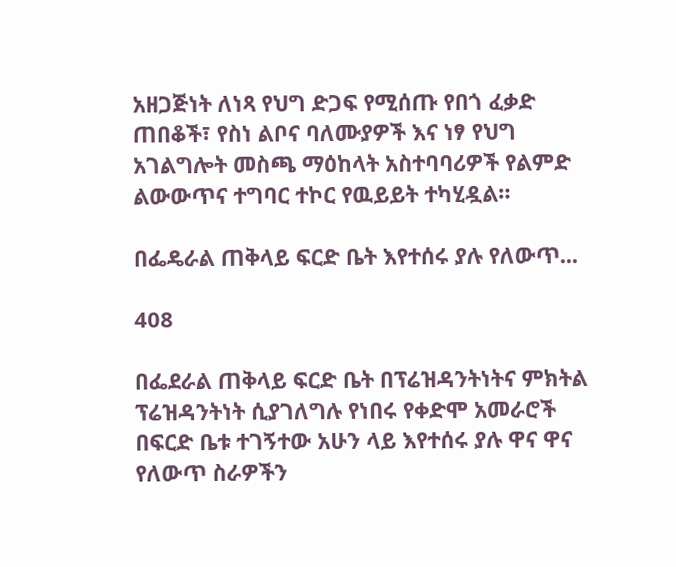አዘጋጅነት ለነጻ የህግ ድጋፍ የሚሰጡ የበጎ ፈቃድ ጠበቆች፣ የስነ ልቦና ባለሙያዎች እና ነፃ የህግ አገልግሎት መስጫ ማዕከላት አስተባባሪዎች የልምድ ልውውጥና ተግባር ተኮር የዉይይት ተካሂዷል።

በፌዴራል ጠቅላይ ፍርድ ቤት እየተሰሩ ያሉ የለውጥ...

408

በፌደራል ጠቅላይ ፍርድ ቤት በፕሬዝዳንትነትና ምክትል ፕሬዝዳንትነት ሲያገለግሉ የነበሩ የቀድሞ አመራሮች በፍርድ ቤቱ ተገኝተው አሁን ላይ እየተሰሩ ያሉ ዋና ዋና የለውጥ ስራዎችን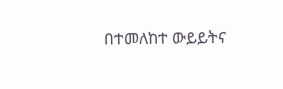በተመለከተ ውይይትና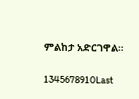ምልከታ አድርገዋል።

1345678910Last